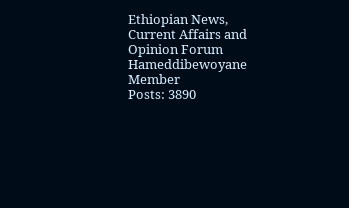Ethiopian News, Current Affairs and Opinion Forum
Hameddibewoyane
Member
Posts: 3890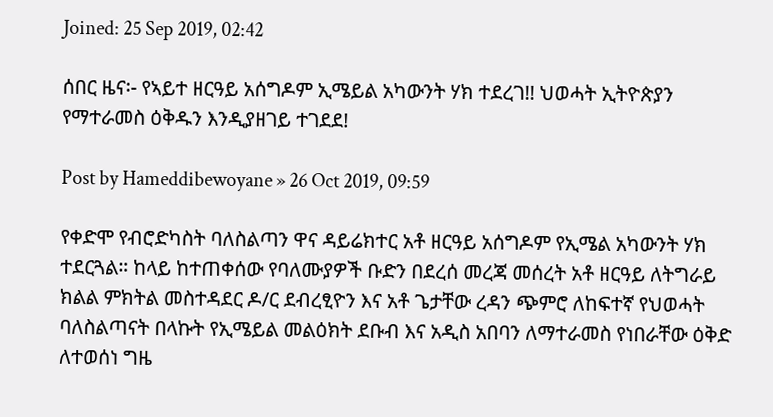Joined: 25 Sep 2019, 02:42

ሰበር ዜና፡- የኣይተ ዘርዓይ አሰግዶም ኢሜይል አካውንት ሃክ ተደረገ!! ህወሓት ኢትዮጵያን የማተራመስ ዕቅዱን እንዲያዘገይ ተገደደ!

Post by Hameddibewoyane » 26 Oct 2019, 09:59

የቀድሞ የብሮድካስት ባለስልጣን ዋና ዳይሬክተር አቶ ዘርዓይ አሰግዶም የኢሜል አካውንት ሃክ ተደርጓል። ከላይ ከተጠቀሰው የባለሙያዎች ቡድን በደረሰ መረጃ መሰረት አቶ ዘርዓይ ለትግራይ ክልል ምክትል መስተዳደር ዶ/ር ደብረፂዮን እና አቶ ጌታቸው ረዳን ጭምሮ ለከፍተኛ የህወሓት ባለስልጣናት በላኩት የኢሜይል መልዕክት ደቡብ እና አዲስ አበባን ለማተራመስ የነበራቸው ዕቅድ ለተወሰነ ግዜ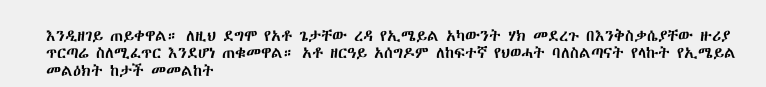እንዲዘገይ ጠይቀዋል። ለዚህ ደግሞ የአቶ ጌታቸው ረዳ የኢሜይል አካውንት ሃክ መደረጉ በእንቅስቃሴያቸው ዙሪያ ጥርጣሬ ስለሚፈጥር እንደሆነ ጠቁመዋል። አቶ ዘርዓይ አሰግዶም ለከፍተኛ የህወሓት ባለስልጣናት የላኩት የኢሜይል መልዕክት ከታች መመልከት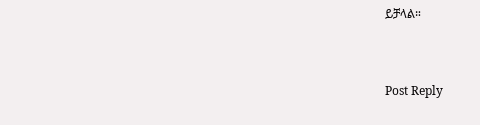ይቻላል።


Post Reply